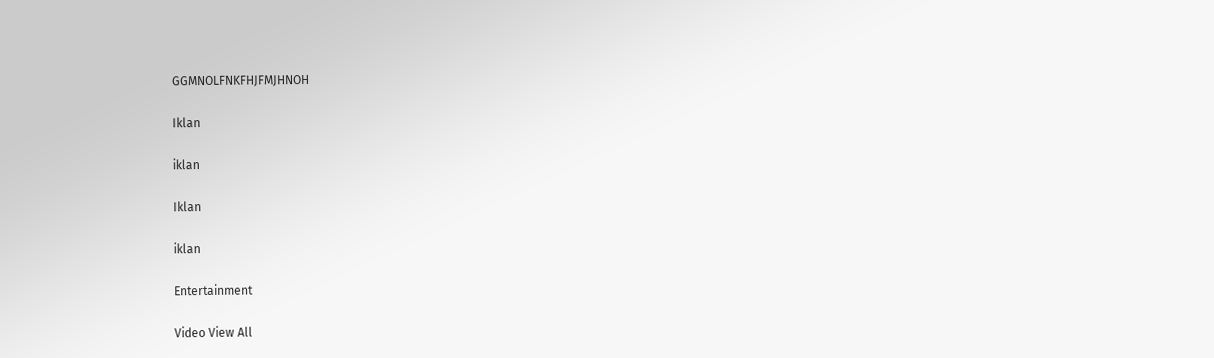GGMNOLFNKFHJFMJHNOH

Iklan

iklan

Iklan

iklan

Entertainment

Video View All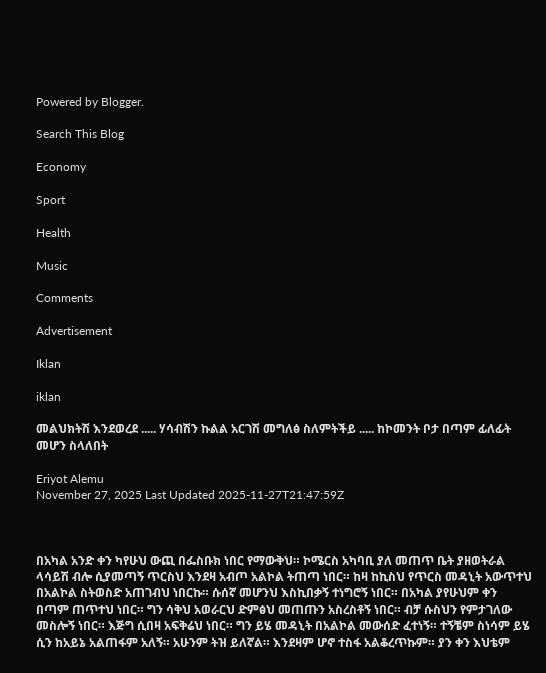Powered by Blogger.

Search This Blog

Economy

Sport

Health

Music

Comments

Advertisement

Iklan

iklan

መልህክትሽ እንደወረደ ..... ሃሳብሽን ኩልል አርገሽ መግለፅ ስለምትችይ ..... ከኮመንት ቦታ በጣም ፊለፊት መሆን ስላለበት

Eriyot Alemu
November 27, 2025 Last Updated 2025-11-27T21:47:59Z



በአካል አንድ ቀን ካየሁህ ውጪ በፌስቡክ ነበር የማውቅህ። ኮሜርስ አካባቢ ያለ መጠጥ ቤት ያዘወትራል ላሳይሽ ብሎ ሲያመጣኝ ጥርስህ እንደዛ አብጦ አልኮል ትጠጣ ነበር። ከዛ ከኪስህ የጥርስ መዳኒት አውጥተህ በአልኮል ስትወስድ አጠገብህ ነበርኩ። ሱሰኛ መሆንህ እስኪበቃኝ ተነግሮኝ ነበር። በአካል ያየሁህም ቀን በጣም ጠጥተህ ነበር። ግን ሳቅህ አወራርህ ድምፅህ መጠጡን አስረስቶኝ ነበር። ብቻ ሱስህን የምታገለው መስሎኝ ነበር። እጅግ ሲበዛ አፍቅሬህ ነበር። ግን ይሄ መዳኒት በአልኮል መውሰድ ፈተነኝ። ተኝቼም ስነሳም ይሄ ሲን ከአይኔ አልጠፋም አለኝ። አሁንም ትዝ ይለኛል። እንደዛም ሆኖ ተስፋ አልቆረጥኩም። ያን ቀን እህቴም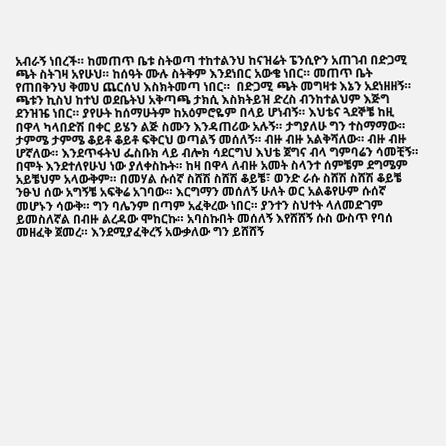አብራኝ ነበረች። ከመጠጥ ቤቱ ስትወጣ ተከተልንህ ከናዝሬት ፔንሲዮን አጠገብ በድጋሚ ጫት ስትገዛ አየሁህ። ከሰዓት ሙሉ ስትቅም እንደነበር አውቄ ነበር። መጠጥ ቤት የጠበቅንህ ቅመህ ጨርሰህ እስክትመጣ ነበር።  በድጋሚ ጫት መግዛቱ እኔን አደነዘዘኝ። ጫቱን ኪስህ ከተህ ወደቤትህ አቅጣጫ ታክሲ እስክትይዝ ድረስ ብንከተልህም እጅግ ደንዝዤ ነበር። ያየሁት ከሰማሁትም ከአዕምሮዬም በላይ ሆነብኝ። እህቴና ጓደኞቼ ከዚ በዋላ ካላበድሽ በቀር ይሄን ልጅ ስሙን እንዳጠሪው አሉኝ። ታግያለሁ ግን ተስማማው። ታምሜ ታምሜ ቆይቶ ቆይቶ ፍቅርህ ወጣልኝ መሰለኝ። ብዙ ብዙ አልቅሻለው። ብዙ ብዙ ሆኛለው። እንደጥፋትህ ፌስቡክ ላይ ብሎክ ሳደርግህ እህቴ ጀግና ብላ ግምባሬን ሳመቺኝ። በሞት እንደተለየሁህ ነው ያለቀስኩት። ከዛ በዋላ ለብዙ አመት ስላንተ ሰምቼም ደግሜም አይቼህም አላውቅም። በመሃል ሱሰኛ ስሸሽ ስሸሽ ቆይቼ፣ ወንድ ራሱ ስሸሽ ስሸሽ ቆይቼ ንፁህ ሰው አግኝቼ አፍቅሬ አገባው። እርግማን መሰለኝ ሁለት ወር አልቆየሁም ሱሰኛ መሆኑን ሳውቅ። ግን ባሌንም በጣም አፈቅረው ነበር። ያንተን ስህተት ላለመድገም ይመስለኛል በብዙ ልረዳው ሞከርኩ። አባስኩበት መሰለኝ እየሸሸኝ ሱስ ውስጥ የባሰ መዘፈቅ ጀመረ። እንደሚያፈቅረኝ አውቃለው ግን ይሸሸኝ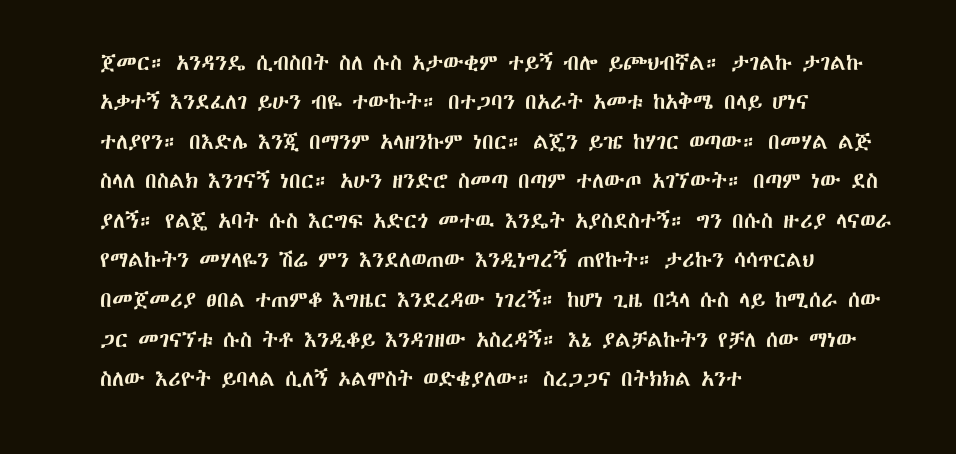ጀመር። አንዳንዴ ሲብስበት ስለ ሱስ አታውቂም ተይኝ ብሎ ይጮህብኛል። ታገልኩ ታገልኩ አቃተኝ እንደፈለገ ይሁን ብዬ ተውኩት። በተጋባን በአራት አመቱ ከአቅሜ በላይ ሆነና ተለያየን። በእድሌ እንጂ በማንም አላዘንኩም ነበር። ልጄን ይዤ ከሃገር ወጣው። በመሃል ልጅ ስላለ በስልክ እንገናኝ ነበር። አሁን ዘንድሮ ስመጣ በጣም ተለውጦ አገኘውት። በጣም ነው ደስ ያለኝ። የልጄ አባት ሱስ እርግፍ አድርጎ መተዉ እንዴት አያስደስተኝ። ግን በሱስ ዙሪያ ላናወራ የማልኩትን መሃላዬን ሽሬ ምን እንደለወጠው እንዲነግረኝ ጠየኩት። ታሪኩን ሳሳጥርልህ በመጀመሪያ ፀበል ተጠምቆ እግዜር እንደረዳው ነገረኝ። ከሆነ ጊዜ በኋላ ሱስ ላይ ከሚሰራ ሰው ጋር መገናኘቱ ሱስ ትቶ እንዲቆይ እንዳገዘው አስረዳኝ። እኔ ያልቻልኩትን የቻለ ሰው ማነው ስለው እሪዮት ይባላል ሲለኝ ኦልሞስት ወድቄያለው። ስረጋጋና በትክክል አንተ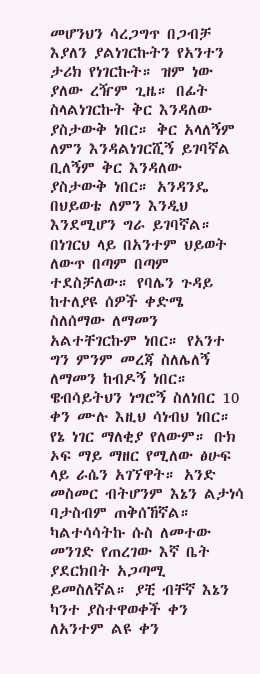መሆንህን ሳረጋግጥ በጋብቻ እያለን ያልነገርኩትን የአንተን ታሪክ የነገርኩት። ዝም ነው ያለው ረዥም ጊዜ። በፊት ስላልነገርኩት ቅር እንዳለው ያስታውቅ ነበር። ቅር አላለኝም ለምን እንዳልነገርሺኝ ይገባኛል ቢለኝም ቅር እንዳለው ያስታውቅ ነበር። አንዳንዴ በህይወቴ ለምን እንዲህ እንደሚሆን ግራ ይገባኛል። በነገርህ ላይ በአንተም ህይወት ለውጥ በጣም በጣም ተደስቻለው። የባሌን ጉዳይ ከተለያዩ ሰዎች ቀድሜ ስለሰማው ለማመን አልተቸገርኩም ነበር። የአንተ ግን ምንም መረጃ ስለሌለኝ ለማመን ከብዶኝ ነበር። ዌብሳይትህን ነግሮኝ ስለነበር 10 ቀን ሙሉ እዚህ ሳነብህ ነበር። የኔ ነገር ማለቂያ የለውም። ቡክ ኦፍ ማይ ማዘር የሚለው ፅሁፍ ላይ ራሴን አገኘዋት። አንድ መስመር ብትሆንም እኔን ልታነሳ ባታስብም ጠቅሰኸኛል። ካልተሳሳትኩ ሱስ ለመተው መንገድ የጠረገው እኛ ቤት ያደርክበት አጋጣሚ ይመስለኛል። ያቺ ብቸኛ እኔን ካንተ ያስተዋወቀች ቀን ለአንተም ልዩ ቀን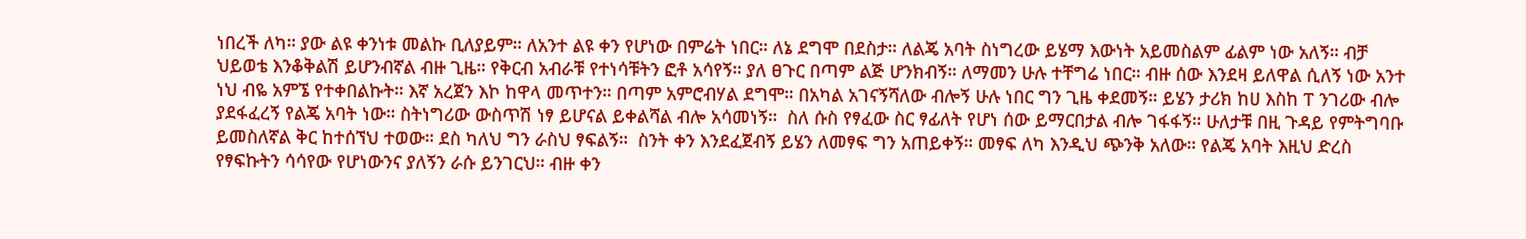ነበረች ለካ። ያው ልዩ ቀንነቱ መልኩ ቢለያይም። ለአንተ ልዩ ቀን የሆነው በምሬት ነበር። ለኔ ደግሞ በደስታ። ለልጄ አባት ስነግረው ይሄማ እውነት አይመስልም ፊልም ነው አለኝ። ብቻ ህይወቴ እንቆቅልሽ ይሆንብኛል ብዙ ጊዜ። የቅርብ አብራቹ የተነሳቹትን ፎቶ አሳየኝ። ያለ ፀጉር በጣም ልጅ ሆንክብኝ። ለማመን ሁሉ ተቸግሬ ነበር። ብዙ ሰው እንደዛ ይለዋል ሲለኝ ነው አንተ ነህ ብዬ አምኜ የተቀበልኩት። እኛ አረጀን እኮ ከዋላ መጥተን። በጣም አምሮብሃል ደግሞ። በአካል አገናኝሻለው ብሎኝ ሁሉ ነበር ግን ጊዜ ቀደመኝ። ይሄን ታሪክ ከሀ እስከ ፐ ንገሪው ብሎ ያደፋፈረኝ የልጄ አባት ነው። ስትነግሪው ውስጥሽ ነፃ ይሆናል ይቀልሻል ብሎ አሳመነኝ።  ስለ ሱስ የፃፈው ስር ፃፊለት የሆነ ሰው ይማርበታል ብሎ ገፋፋኝ። ሁለታቹ በዚ ጉዳይ የምትግባቡ ይመስለኛል ቅር ከተሰኘህ ተወው። ደስ ካለህ ግን ራስህ ፃፍልኝ።  ስንት ቀን እንደፈጀብኝ ይሄን ለመፃፍ ግን አጠይቀኝ። መፃፍ ለካ እንዲህ ጭንቅ አለው። የልጄ አባት እዚህ ድረስ የፃፍኩትን ሳሳየው የሆነውንና ያለኝን ራሱ ይንገርህ። ብዙ ቀን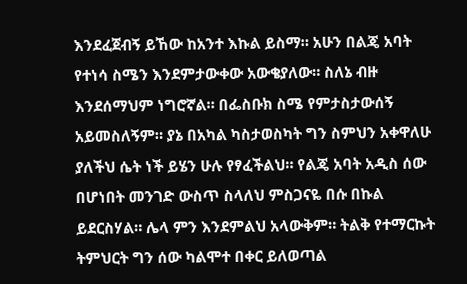እንደፈጀብኝ ይኸው ከአንተ እኩል ይስማ። አሁን በልጄ አባት የተነሳ ስሜን እንደምታውቀው አውቄያለው። ስለኔ ብዙ እንደሰማህም ነግሮኛል። በፌስቡክ ስሜ የምታስታውሰኝ አይመስለኝም። ያኔ በአካል ካስታወስካት ግን ስምህን አቀዋለሁ ያለችህ ሴት ነች ይሄን ሁሉ የፃፈችልህ። የልጄ አባት አዲስ ሰው በሆነበት መንገድ ውስጥ ስላለህ ምስጋናዬ በሱ በኩል ይደርስሃል። ሌላ ምን እንደምልህ አላውቅም። ትልቅ የተማርኩት ትምህርት ግን ሰው ካልሞተ በቀር ይለወጣል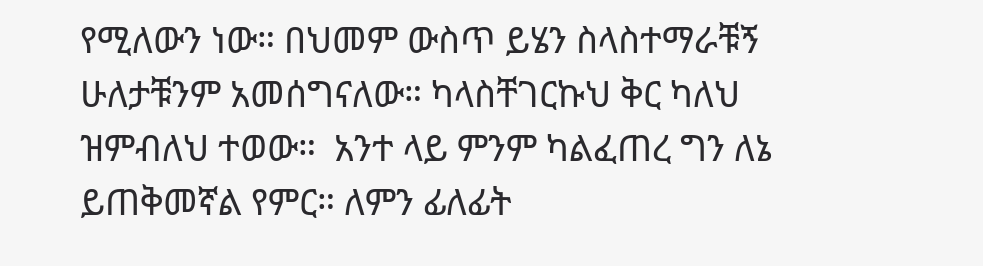የሚለውን ነው። በህመም ውስጥ ይሄን ስላስተማራቹኝ ሁለታቹንም አመሰግናለው። ካላስቸገርኩህ ቅር ካለህ ዝምብለህ ተወው።  አንተ ላይ ምንም ካልፈጠረ ግን ለኔ ይጠቅመኛል የምር። ለምን ፊለፊት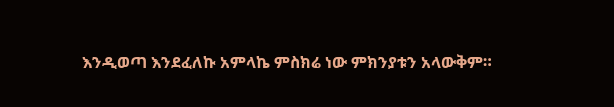እንዲወጣ እንደፈለኩ አምላኬ ምስክሬ ነው ምክንያቱን አላውቅም።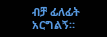ብቻ ፊለፊት አርግልኝ።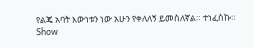የልጄ አባት እውነቱን ነው አሁን የቀለለኝ ይመስለኛል። ተነፈስኩ።
Show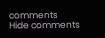comments
Hide comments